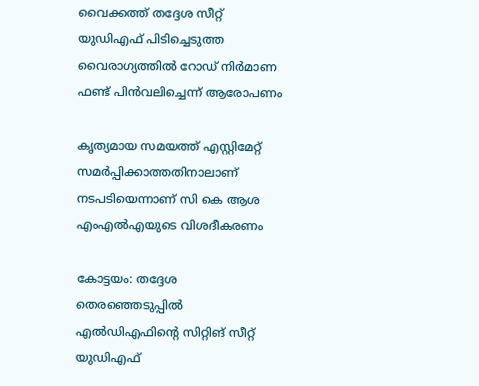വൈക്കത്ത് തദ്ദേശ സീറ്റ് യുഡിഎഫ് പിടിച്ചെടുത്ത വൈരാഗ്യത്തില്‍ റോഡ് നിര്‍മാണ ഫണ്ട് പിന്‍വലിച്ചെന്ന് ആരോപണം

കൃത്യമായ സമയത്ത് എസ്റ്റിമേറ്റ് സമര്‍പ്പിക്കാത്തതിനാലാണ് നടപടിയെന്നാണ് സി കെ ആശ എംഎൽഎയുടെ വിശദീകരണം

കോട്ടയം: തദ്ദേശ തെരഞ്ഞെടുപ്പില്‍ എല്‍ഡിഎഫിന്റെ സിറ്റിങ് സീറ്റ് യുഡിഎഫ്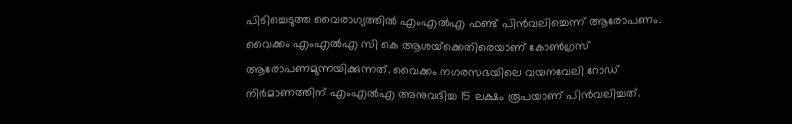പിടിച്ചെടുത്ത വൈരാഗ്യത്തില്‍ എംഎല്‍എ ഫണ്ട് പിന്‍വലിച്ചെന്ന് ആരോപണം. വൈക്കം എംഎല്‍എ സി കെ ആശയ്‌ക്കെതിരെയാണ് കോണ്‍ഗ്രസ് ആരോപണമുന്നയിക്കുന്നത്. വൈക്കം നഗരസഭയിലെ വയനവേലി റോഡ് നിര്‍മാണത്തിന് എംഎല്‍എ അനുവദിച്ച 15 ലക്ഷം രൂപയാണ് പിന്‍വലിച്ചത്.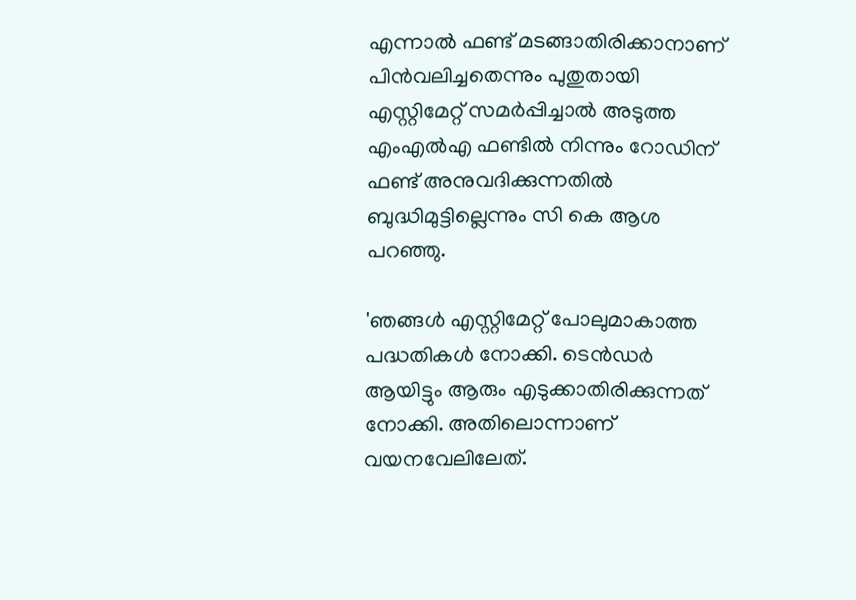എന്നാൽ ഫണ്ട് മടങ്ങാതിരിക്കാനാണ് പിൻവലിച്ചതെന്നും പുതുതായി എസ്റ്റിമേറ്റ് സമർപ്പിച്ചാൽ അടുത്ത എംഎൽഎ ഫണ്ടിൽ നിന്നും റോഡിന് ഫണ്ട് അനുവദിക്കുന്നതിൽ ബുദ്ധിമുട്ടില്ലെന്നും സി കെ ആശ പറഞ്ഞു.

'ഞങ്ങള്‍ എസ്റ്റിമേറ്റ് പോലുമാകാത്ത പദ്ധതികള്‍ നോക്കി. ടെന്‍ഡര്‍ ആയിട്ടും ആരും എടുക്കാതിരിക്കുന്നത് നോക്കി. അതിലൊന്നാണ് വയനവേലിലേത്.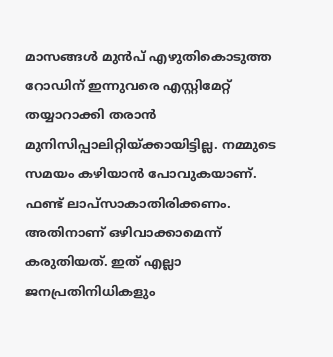മാസങ്ങള്‍ മുന്‍പ് എഴുതികൊടുത്ത റോഡിന് ഇന്നുവരെ എസ്റ്റിമേറ്റ് തയ്യാറാക്കി തരാന്‍ മുനിസിപ്പാലിറ്റിയ്ക്കായിട്ടില്ല. നമ്മുടെ സമയം കഴിയാന്‍ പോവുകയാണ്. ഫണ്ട് ലാപ്‌സാകാതിരിക്കണം. അതിനാണ് ഒഴിവാക്കാമെന്ന് കരുതിയത്. ഇത് എല്ലാ ജനപ്രതിനിധികളും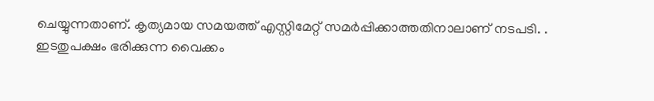ചെയ്യുന്നതാണ്. കൃത്യമായ സമയത്ത് എസ്റ്റിമേറ്റ് സമര്‍പ്പിക്കാത്തതിനാലാണ് നടപടി. . ഇടതുപക്ഷം ഭരിക്കുന്ന വൈക്കം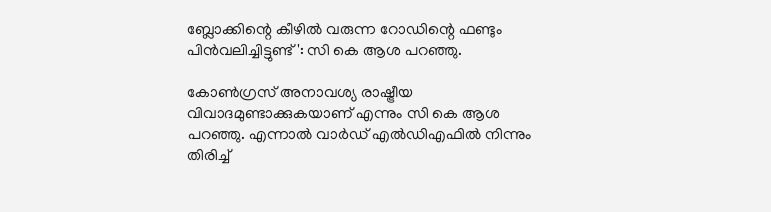ബ്ലോക്കിന്റെ കീഴില്‍ വരുന്ന റോഡിന്റെ ഫണ്ടും പിന്‍വലിച്ചിട്ടുണ്ട്': സി കെ ആശ പറഞ്ഞു.

കോണ്‍ഗ്രസ് അനാവശ്യ രാഷ്ട്രീയ വിവാദമുണ്ടാക്കുകയാണ് എന്നും സി കെ ആശ പറഞ്ഞു. എന്നാല്‍ വാര്‍ഡ് എല്‍ഡിഎഫില്‍ നിന്നും തിരിച്ച്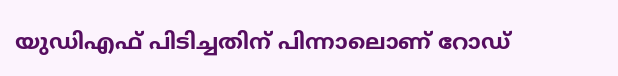യുഡിഎഫ് പിടിച്ചതിന് പിന്നാലൊണ് റോഡ്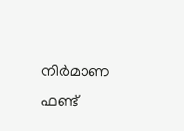നിര്‍മാണ ഫണ്ട്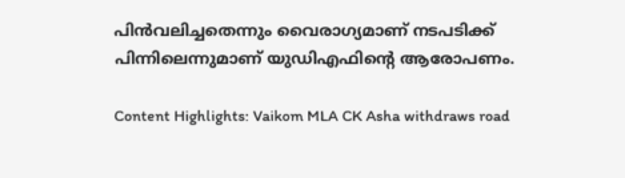പിന്‍വലിച്ചതെന്നും വൈരാഗ്യമാണ് നടപടിക്ക് പിന്നിലെന്നുമാണ് യുഡിഎഫിന്റെ ആരോപണം.

Content Highlights: Vaikom MLA CK Asha withdraws road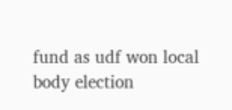fund as udf won local body election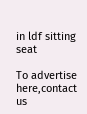in ldf sitting seat

To advertise here,contact us